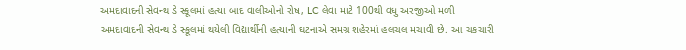અમદાવાદની સેવન્થ ડે સ્કૂલમાં હત્યા બાદ વાલીઓનો રોષ, LC લેવા માટે 100થી વધુ અરજીઓ મળી
અમદાવાદની સેવન્થ ડે સ્કૂલમાં થયેલી વિદ્યાર્થીની હત્યાની ઘટનાએ સમગ્ર શહેરમાં હલચલ મચાવી છે. આ ચકચારી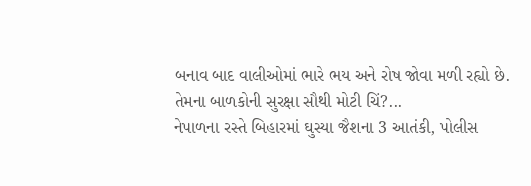બનાવ બાદ વાલીઓમાં ભારે ભય અને રોષ જોવા મળી રહ્યો છે. તેમના બાળકોની સુરક્ષા સૌથી મોટી ચિં?...
નેપાળના રસ્તે બિહારમાં ઘુસ્યા જૈશના 3 આતંકી, પોલીસ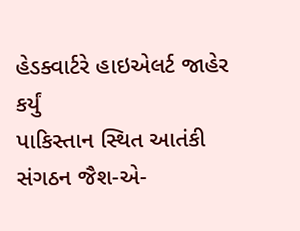હેડક્વાર્ટરે હાઇએલર્ટ જાહેર કર્યું
પાકિસ્તાન સ્થિત આતંકી સંગઠન જૈશ-એ-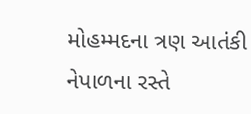મોહમ્મદના ત્રણ આતંકી નેપાળના રસ્તે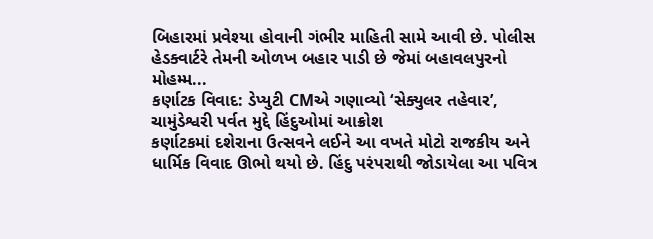બિહારમાં પ્રવેશ્યા હોવાની ગંભીર માહિતી સામે આવી છે. પોલીસ હેડક્વાર્ટરે તેમની ઓળખ બહાર પાડી છે જેમાં બહાવલપુરનો મોહમ્મ...
કર્ણાટક વિવાદ: ડેપ્યુટી CMએ ગણાવ્યો ‘સેક્યુલર તહેવાર’, ચામુંડેશ્વરી પર્વત મુદ્દે હિંદુઓમાં આક્રોશ
કર્ણાટકમાં દશેરાના ઉત્સવને લઈને આ વખતે મોટો રાજકીય અને ધાર્મિક વિવાદ ઊભો થયો છે. હિંદુ પરંપરાથી જોડાયેલા આ પવિત્ર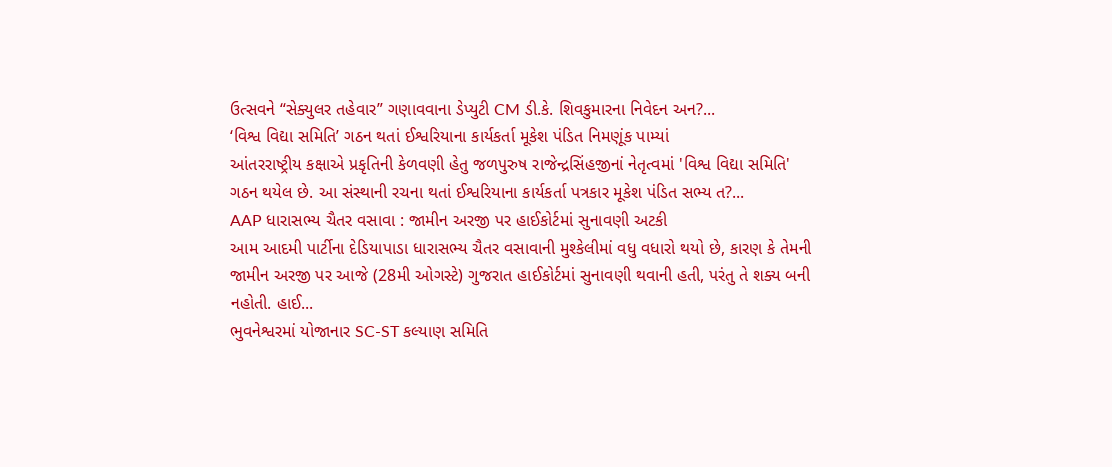ઉત્સવને “સેક્યુલર તહેવાર” ગણાવવાના ડેપ્યુટી CM ડી.કે. શિવકુમારના નિવેદન અન?...
‘વિશ્વ વિદ્યા સમિતિ’ ગઠન થતાં ઈશ્વરિયાના કાર્યકર્તા મૂકેશ પંડિત નિમણૂંક પામ્યાં
આંતરરાષ્ટ્રીય કક્ષાએ પ્રકૃતિની કેળવણી હેતુ જળપુરુષ રાજેન્દ્રસિંહજીનાં નેતૃત્વમાં 'વિશ્વ વિદ્યા સમિતિ' ગઠન થયેલ છે. આ સંસ્થાની રચના થતાં ઈશ્વરિયાના કાર્યકર્તા પત્રકાર મૂકેશ પંડિત સભ્ય ત?...
AAP ધારાસભ્ય ચૈતર વસાવા : જામીન અરજી પર હાઈકોર્ટમાં સુનાવણી અટકી
આમ આદમી પાર્ટીના દેડિયાપાડા ધારાસભ્ય ચૈતર વસાવાની મુશ્કેલીમાં વધુ વધારો થયો છે, કારણ કે તેમની જામીન અરજી પર આજે (28મી ઓગસ્ટે) ગુજરાત હાઈકોર્ટમાં સુનાવણી થવાની હતી, પરંતુ તે શક્ય બની નહોતી. હાઈ...
ભુવનેશ્વરમાં યોજાનાર SC-ST કલ્યાણ સમિતિ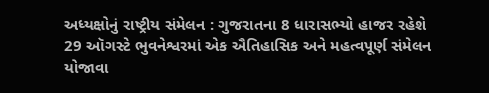અધ્યક્ષોનું રાષ્ટ્રીય સંમેલન : ગુજરાતના 8 ધારાસભ્યો હાજર રહેશે
29 ઑગસ્ટે ભુવનેશ્વરમાં એક ઐતિહાસિક અને મહત્વપૂર્ણ સંમેલન યોજાવા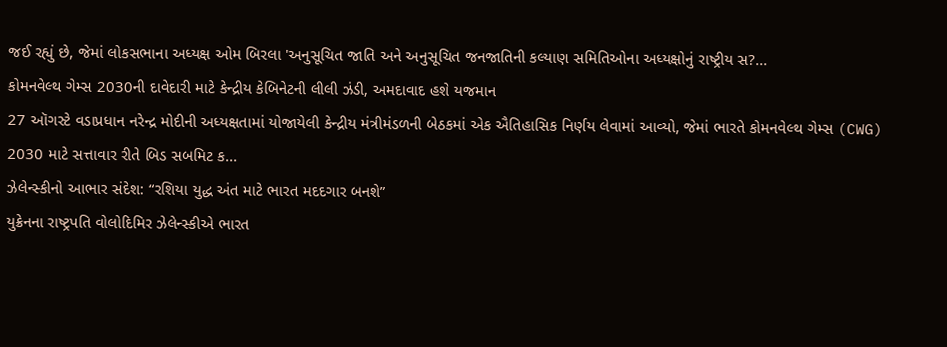જઈ રહ્યું છે, જેમાં લોકસભાના અધ્યક્ષ ઓમ બિરલા 'અનુસૂચિત જાતિ અને અનુસૂચિત જનજાતિની કલ્યાણ સમિતિઓના અધ્યક્ષોનું રાષ્ટ્રીય સ?...
કોમનવેલ્થ ગેમ્સ 2030ની દાવેદારી માટે કેન્દ્રીય કેબિનેટની લીલી ઝંડી, અમદાવાદ હશે યજમાન
27 ઑગસ્ટે વડાપ્રધાન નરેન્દ્ર મોદીની અધ્યક્ષતામાં યોજાયેલી કેન્દ્રીય મંત્રીમંડળની બેઠકમાં એક ઐતિહાસિક નિર્ણય લેવામાં આવ્યો, જેમાં ભારતે કોમનવેલ્થ ગેમ્સ (CWG) 2030 માટે સત્તાવાર રીતે બિડ સબમિટ ક...
ઝેલેન્સ્કીનો આભાર સંદેશ: “રશિયા યુદ્ધ અંત માટે ભારત મદદગાર બનશે”
યુક્રેનના રાષ્ટ્રપતિ વોલોદિમિર ઝેલેન્સ્કીએ ભારત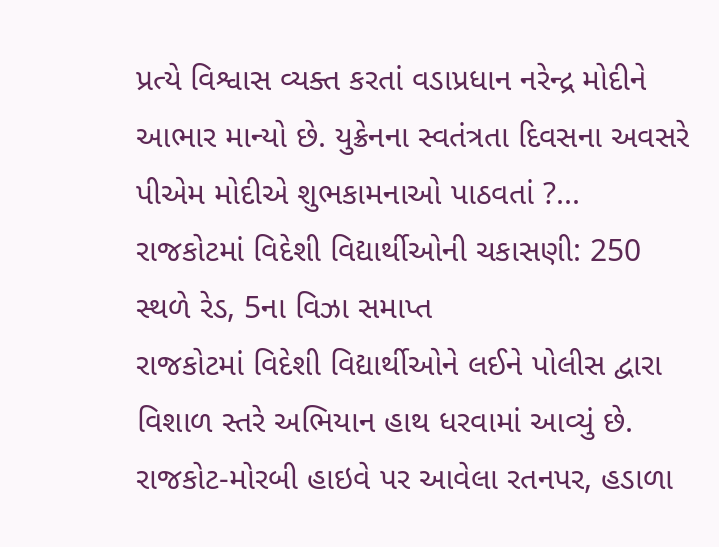પ્રત્યે વિશ્વાસ વ્યક્ત કરતાં વડાપ્રધાન નરેન્દ્ર મોદીને આભાર માન્યો છે. યુક્રેનના સ્વતંત્રતા દિવસના અવસરે પીએમ મોદીએ શુભકામનાઓ પાઠવતાં ?...
રાજકોટમાં વિદેશી વિદ્યાર્થીઓની ચકાસણી: 250 સ્થળે રેડ, 5ના વિઝા સમાપ્ત
રાજકોટમાં વિદેશી વિદ્યાર્થીઓને લઈને પોલીસ દ્વારા વિશાળ સ્તરે અભિયાન હાથ ધરવામાં આવ્યું છે. રાજકોટ-મોરબી હાઇવે પર આવેલા રતનપર, હડાળા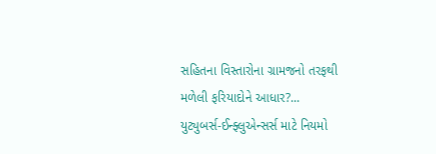સહિતના વિસ્તારોના ગ્રામજનો તરફથી મળેલી ફરિયાદોને આધાર?...
યુટ્યુબર્સ-ઈન્ફ્લુએન્સર્સ માટે નિયમો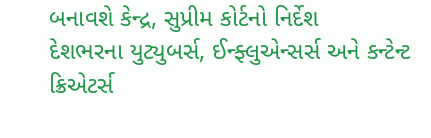બનાવશે કેન્દ્ર, સુપ્રીમ કોર્ટનો નિર્દેશ
દેશભરના યુટ્યુબર્સ, ઈન્ફ્લુએન્સર્સ અને કન્ટેન્ટ ક્રિએટર્સ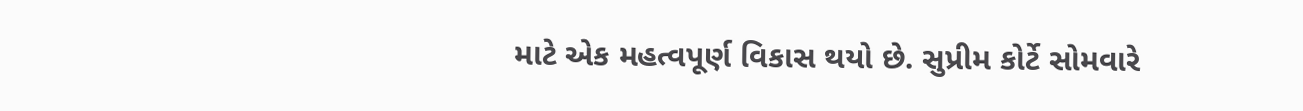માટે એક મહત્વપૂર્ણ વિકાસ થયો છે. સુપ્રીમ કોર્ટે સોમવારે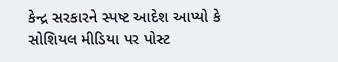કેન્દ્ર સરકારને સ્પષ્ટ આદેશ આપ્યો કે સોશિયલ મીડિયા પર પોસ્ટ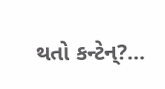થતો કન્ટેન્?...